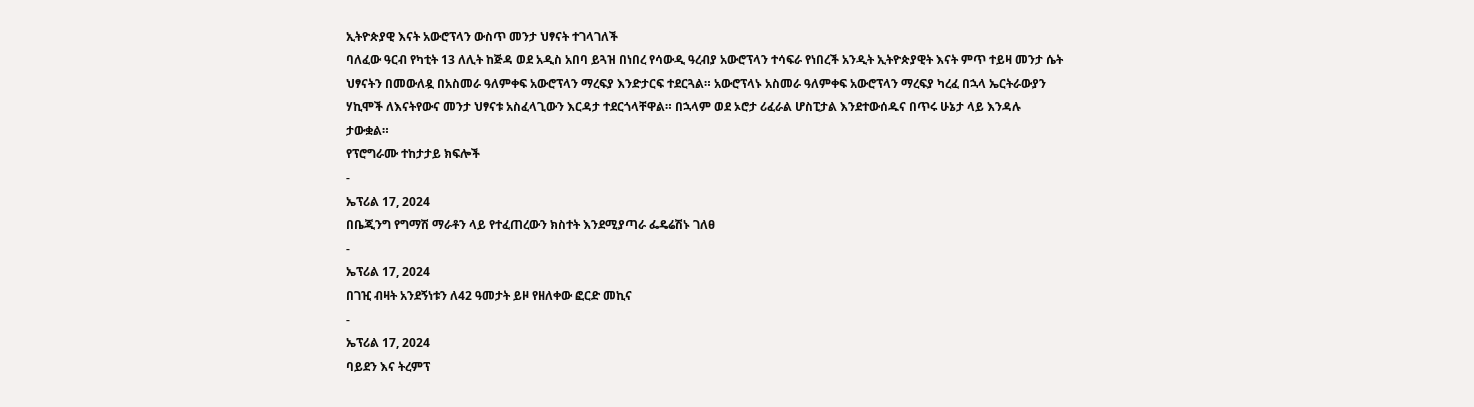ኢትዮጵያዊ እናት አውሮፕላን ውስጥ መንታ ህፃናት ተገላገለች
ባለፈው ዓርብ የካቲት 13 ለሊት ከጅዳ ወደ አዲስ አበባ ይጓዝ በነበረ የሳውዲ ዓረብያ አውሮፕላን ተሳፍራ የነበረች አንዲት ኢትዮጵያዊት እናት ምጥ ተይዛ መንታ ሴት ህፃናትን በመውለዷ በአስመራ ዓለምቀፍ አውሮፕላን ማረፍያ እንድታርፍ ተደርጓል። አውሮፕላኑ አስመራ ዓለምቀፍ አውሮፕላን ማረፍያ ካረፈ በኋላ ኤርትራውያን ሃኪሞች ለእናትየውና መንታ ህፃናቱ አስፈላጊውን እርዳታ ተደርጎላቸዋል። በኋላም ወደ ኦሮታ ሪፈራል ሆስፒታል እንደተውሰዱና በጥሩ ሁኔታ ላይ እንዳሉ ታውቋል።
የፕሮግራሙ ተከታታይ ክፍሎች
-
ኤፕሪል 17, 2024
በቤጂንግ የግማሽ ማራቶን ላይ የተፈጠረውን ክስተት እንደሚያጣራ ፌዴሬሽኑ ገለፀ
-
ኤፕሪል 17, 2024
በገዢ ብዛት አንደኝነቱን ለ42 ዓመታት ይዞ የዘለቀው ፎርድ መኪና
-
ኤፕሪል 17, 2024
ባይደን እና ትረምፕ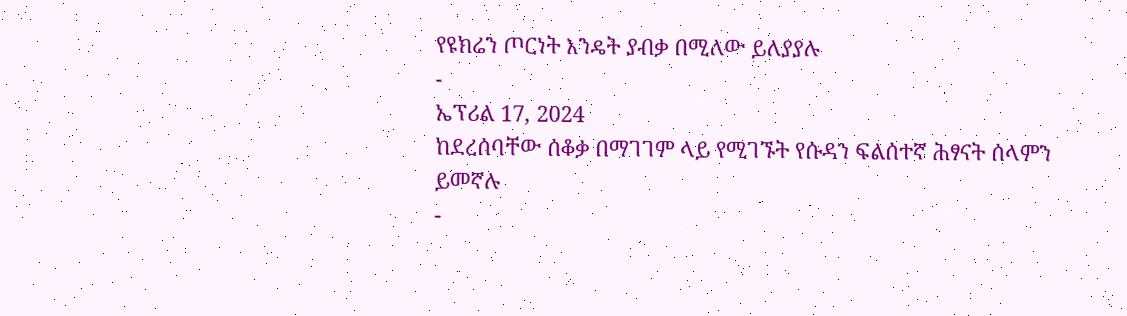የዩክሬን ጦርነት እንዴት ያብቃ በሚለው ይለያያሉ
-
ኤፕሪል 17, 2024
ከደረሰባቸው ሰቆቃ በማገገም ላይ የሚገኙት የሱዳን ፍልሰተኛ ሕፃናት ሰላምን ይመኛሉ
-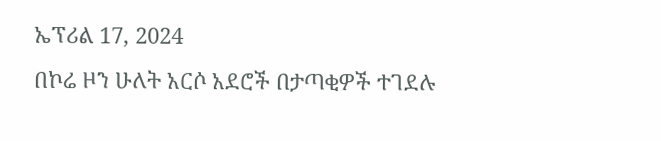ኤፕሪል 17, 2024
በኮሬ ዞን ሁለት አርሶ አደሮች በታጣቂዎች ተገደሉ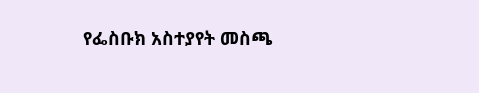የፌስቡክ አስተያየት መስጫ